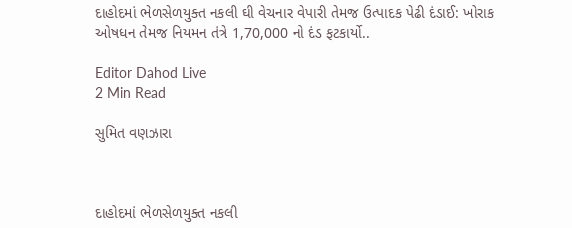દાહોદમાં ભેળસેળયુક્ત નકલી ઘી વેચનાર વેપારી તેમજ ઉત્પાદક પેઢી દંડાઈ: ખોરાક ઓષધન તેમજ નિયમન તંત્રે 1,70,000 નો દંડ ફટકાર્યો..

Editor Dahod Live
2 Min Read

સુમિત વણઝારા



દાહોદમાં ભેળસેળયુક્ત નકલી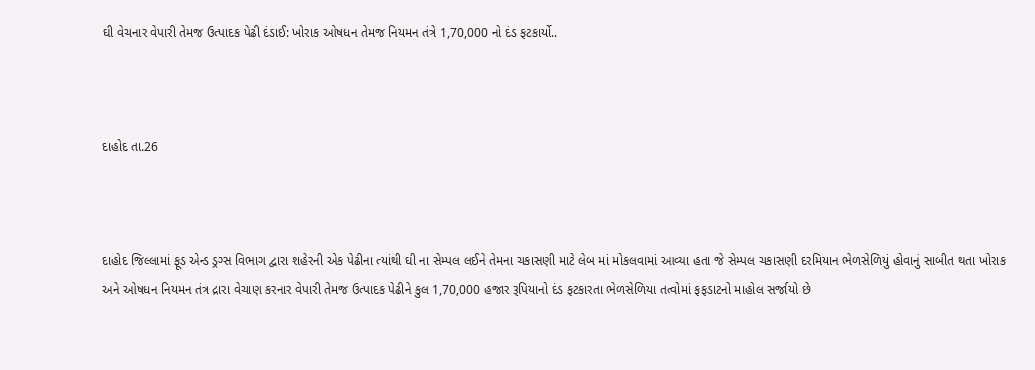ઘી વેચનાર વેપારી તેમજ ઉત્પાદક પેઢી દંડાઈ: ખોરાક ઓષધન તેમજ નિયમન તંત્રે 1,70,000 નો દંડ ફટકાર્યો..



દાહોદ તા.26



દાહોદ જિલ્લામાં ફૂડ એન્ડ ડ્રગ્સ વિભાગ દ્વારા શહેરની એક પેઢીના ત્યાંથી ઘી ના સેમ્પલ લઈને તેમના ચકાસણી માટે લેબ માં મોકલવામાં આવ્યા હતા જે સેમ્પલ ચકાસણી દરમિયાન ભેળસેળિયું હોવાનું સાબીત થતા ખોરાક અને ઓષધન નિયમન તંત્ર દ્રારા વેચાણ કરનાર વેપારી તેમજ ઉત્પાદક પેઢીને કુલ 1,70,000 હજાર રૂપિયાનો દંડ ફટકારતા ભેળસેળિયા તત્વોમાં ફફડાટનો માહોલ સર્જાયો છે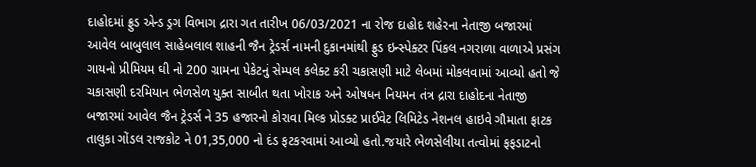દાહોદમાં ફ્રુડ એન્ડ ડ્રગ વિભાગ દ્રારા ગત તારીખ 06/03/2021 ના રોજ દાહોદ શહેરના નેતાજી બજારમાં આવેલ બાબુલાલ સાહેબલાલ શાહની જૈન ટ્રેડર્સ નામની દુકાનમાંથી ફ્રુડ ઇન્સ્પેક્ટર પિંકલ નગરાળા વાળાએ પ્રસંગ ગાયનો પ્રીમિયમ ઘી નો 200 ગ્રામના પેકેટનું સેમ્પલ કલેક્ટ કરી ચકાસણી માટે લેબમાં મોકલવામાં આવ્યો હતો જે ચકાસણી દરમિયાન ભેળસેળ યુક્ત સાબીત થતા ખોરાક અને ઓષધન નિયમન તંત્ર દ્રારા દાહોદના નેતાજી બજારમાં આવેલ જૈન ટ્રેડર્સ ને 35 હજારનો કોરાવા મિલ્ક પ્રોડક્ટ પ્રાઈવેટ લિમિટેડ નેશનલ હાઇવે ગૌમાતા ફાટક તાલુકા ગોંડલ રાજકોટ ને 01,35,000 નો દંડ ફટકરવામાં આવ્યો હતો.જયારે ભેળસેલીયા તત્વોમાં ફફડાટનો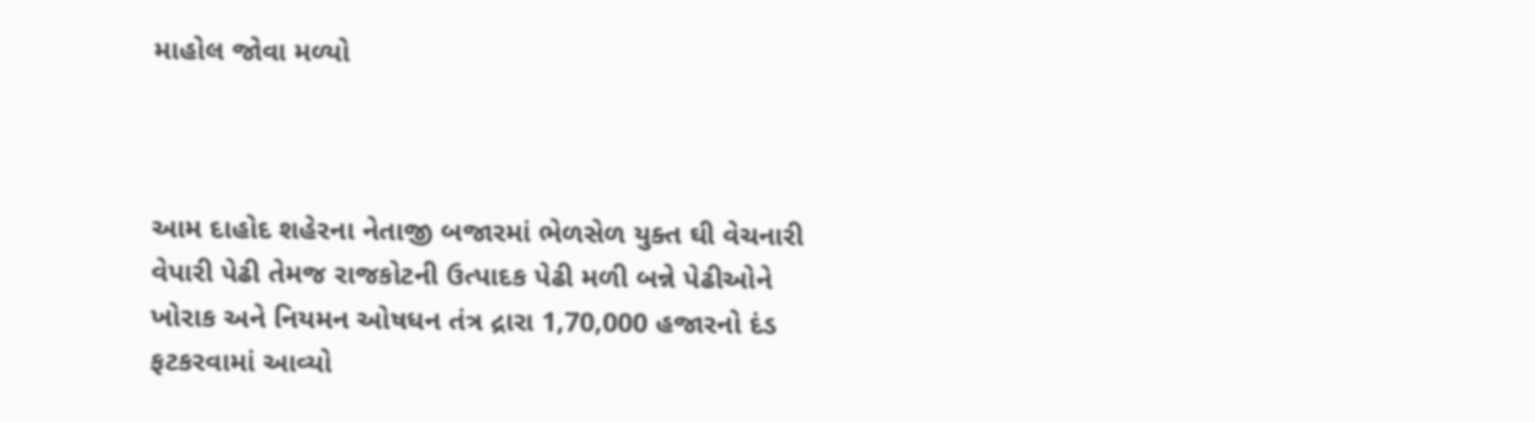માહોલ જોવા મળ્યો



આમ દાહોદ શહેરના નેતાજી બજારમાં ભેળસેળ યુક્ત ઘી વેચનારી વેપારી પેઢી તેમજ રાજકોટની ઉત્પાદક પેઢી મળી બન્ને પેઢીઓને ખોરાક અને નિયમન ઓષધન તંત્ર દ્રારા 1,70,000 હજારનો દંડ ફટકરવામાં આવ્યો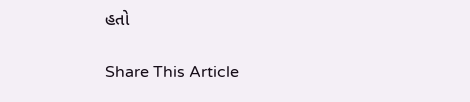હતો

Share This Article